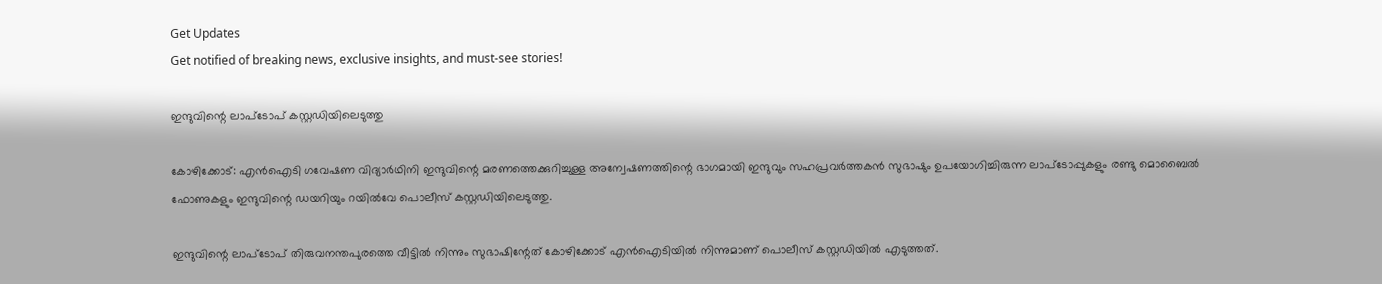Get Updates
Get notified of breaking news, exclusive insights, and must-see stories!

ഇന്ദുവിന്റെ ലാപ്‌ടോപ് കസ്റ്റഡിയിലെടുത്തു

കോഴിക്കോട്: എന്‍ഐടി ഗവേഷണ വിദ്യാര്‍ഥിനി ഇന്ദുവിന്റെ മരണത്തെക്കുറിച്ചുള്ള അന്വേഷണത്തിന്റെ ഭാഗമായി ഇന്ദുവും സഹപ്രവര്‍ത്തകന്‍ സുഭാഷും ഉപയോഗിച്ചിരുന്ന ലാപ്‌ടോപ്പുകളും രണ്ടു മൊബൈല്‍ ഫോണുകളും ഇന്ദുവിന്റെ ഡയറിയും റയില്‍വേ പൊലീസ് കസ്റ്റഡിയിലെടുത്തു.

ഇന്ദുവിന്റെ ലാപ്‌ടോപ് തിരുവനന്തപുരത്തെ വീട്ടില്‍ നിന്നും സുഭാഷിന്റേത് കോഴിക്കോട് എന്‍ഐടിയില്‍ നിന്നുമാണ് പൊലീസ് കസ്റ്റഡിയില്‍ എടുത്തത്.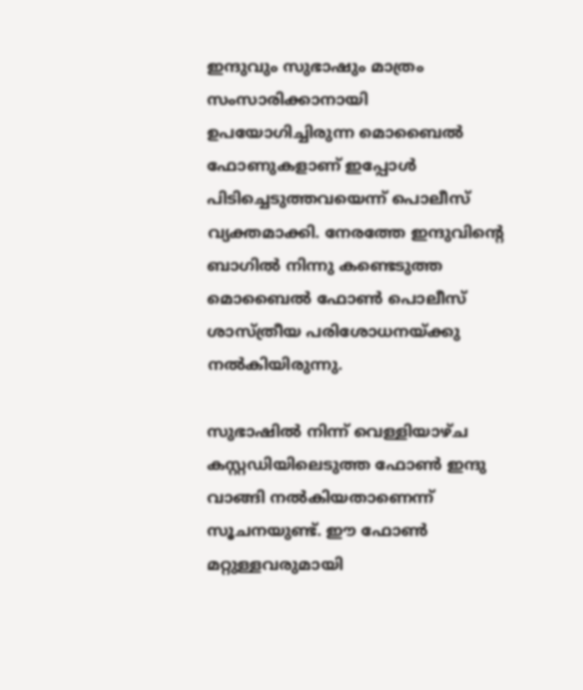ഇന്ദുവും സുഭാഷും മാത്രം സംസാരിക്കാനായി ഉപയോഗിച്ചിരുന്ന മൊബൈല്‍ ഫോണുകളാണ് ഇപ്പോള്‍ പിടിച്ചെടുത്തവയെന്ന് പൊലീസ് വ്യക്തമാക്കി. നേരത്തേ ഇന്ദുവിന്റെ ബാഗില്‍ നിന്നു കണ്ടെടുത്ത മൊബൈല്‍ ഫോണ്‍ പൊലീസ് ശാസ്ത്രീയ പരിശോധനയ്ക്കു നല്‍കിയിരുന്നു.

സുഭാഷില്‍ നിന്ന് വെള്ളിയാഴ്ച കസ്റ്റഡിയിലെടുത്ത ഫോണ്‍ ഇന്ദു വാങ്ങി നല്‍കിയതാണെന്ന് സൂചനയുണ്ട്. ഈ ഫോണ്‍ മറ്റുള്ളവരുമായി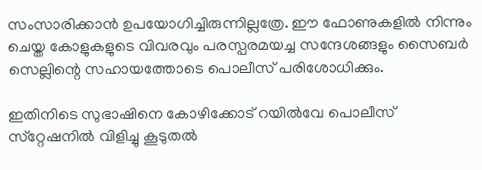സംസാരിക്കാന്‍ ഉപയോഗിച്ചിരുന്നില്ലത്രേ. ഈ ഫോണുകളില്‍ നിന്നും ചെയ്ത കോളുകളുടെ വിവരവും പരസ്പരമയച്ച സന്ദേശങ്ങളും സൈബര്‍ സെല്ലിന്റെ സഹായത്തോടെ പൊലീസ് പരിശോധിക്കും.

ഇതിനിടെ സുഭാഷിനെ കോഴിക്കോട് റയില്‍വേ പൊലീസ് സ്‌റ്റേഷനില്‍ വിളിച്ചു കൂടുതല്‍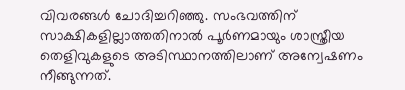വിവരങ്ങള്‍ ചോദിച്ചറിഞ്ഞു. സംഭവത്തിന് സാക്ഷികളില്ലാത്തതിനാല്‍ പൂര്‍ണമായും ശാസ്ത്രീയ തെളിവുകളുടെ അടിസ്ഥാനത്തിലാണ് അന്വേഷണം നീങ്ങുന്നത്.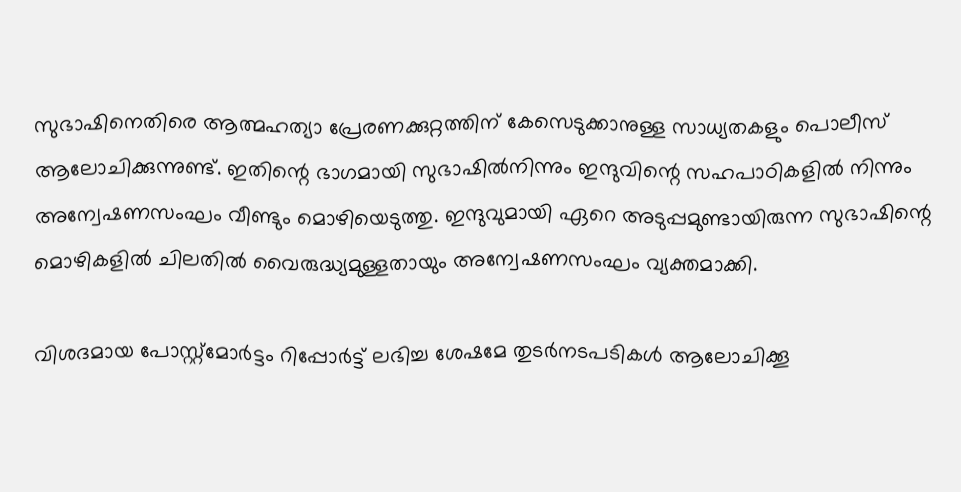സുഭാഷിനെതിരെ ആത്മഹത്യാ പ്രേരണക്കുറ്റത്തിന് കേസെടുക്കാനുള്ള സാധ്യതകളും പൊലീസ് ആലോചിക്കുന്നുണ്ട്. ഇതിന്റെ ഭാഗമായി സുഭാഷില്‍നിന്നും ഇന്ദുവിന്റെ സഹപാഠികളില്‍ നിന്നും അന്വേഷണസംഘം വീണ്ടും മൊഴിയെടുത്തു. ഇന്ദുവുമായി ഏറെ അടുപ്പമുണ്ടായിരുന്ന സുഭാഷിന്റെ മൊഴികളില്‍ ചിലതില്‍ വൈരുദ്ധ്യമുള്ളതായും അന്വേഷണസംഘം വ്യക്തമാക്കി.

വിശദമായ പോസ്റ്റ്‌മോര്‍ട്ടം റിപ്പോര്‍ട്ട് ലഭിച്ച ശേഷമേ തുടര്‍നടപടികള്‍ ആലോചിക്കൂ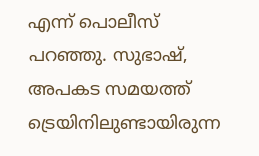എന്ന് പൊലീസ് പറഞ്ഞു. സുഭാഷ്, അപകട സമയത്ത് ട്രെയിനിലുണ്ടായിരുന്ന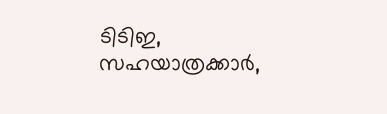ടിടിഇ, സഹയാത്രക്കാര്‍,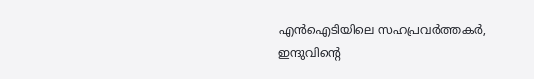എന്‍ഐടിയിലെ സഹപ്രവര്‍ത്തകര്‍, ഇന്ദുവിന്റെ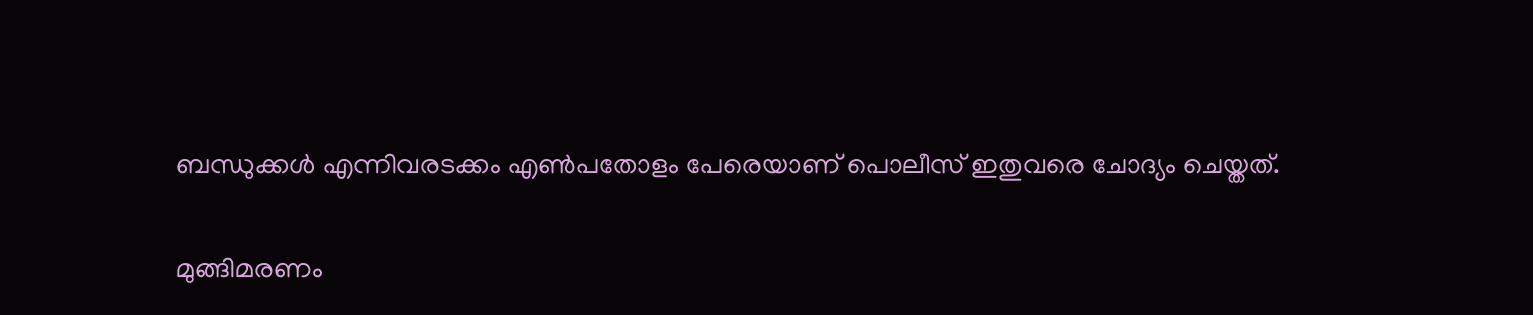ബന്ധുക്കള്‍ എന്നിവരടക്കം എണ്‍പതോളം പേരെയാണ് പൊലീസ് ഇതുവരെ ചോദ്യം ചെയ്തത്.

മുങ്ങിമരണം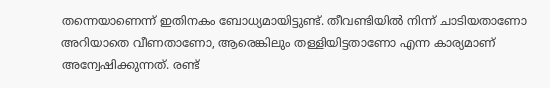തന്നെയാണെന്ന് ഇതിനകം ബോധ്യമായിട്ടുണ്ട്. തീവണ്ടിയില്‍ നിന്ന് ചാടിയതാണോ അറിയാതെ വീണതാണോ, ആരെങ്കിലും തള്ളിയിട്ടതാണോ എന്ന കാര്യമാണ് അന്വേഷിക്കുന്നത്. രണ്ട്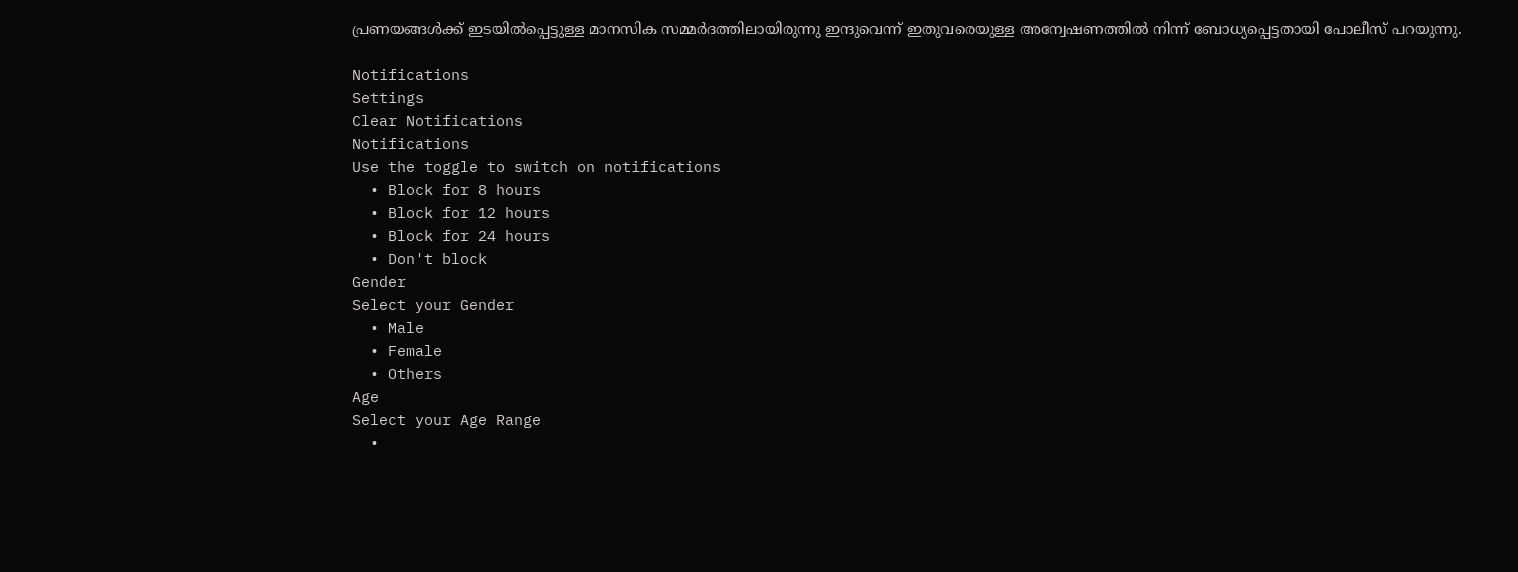പ്രണയങ്ങള്‍ക്ക് ഇടയില്‍പ്പെട്ടുള്ള മാനസിക സമ്മര്‍ദത്തിലായിരുന്നു ഇന്ദുവെന്ന് ഇതുവരെയുള്ള അന്വേഷണത്തില്‍ നിന്ന് ബോധ്യപ്പെട്ടതായി പോലീസ് പറയുന്നു.

Notifications
Settings
Clear Notifications
Notifications
Use the toggle to switch on notifications
  • Block for 8 hours
  • Block for 12 hours
  • Block for 24 hours
  • Don't block
Gender
Select your Gender
  • Male
  • Female
  • Others
Age
Select your Age Range
  •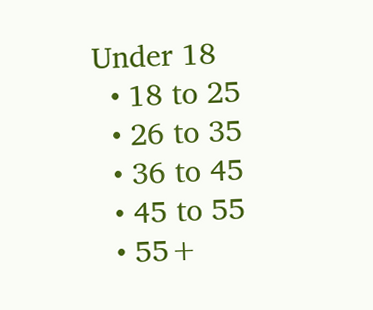Under 18
  • 18 to 25
  • 26 to 35
  • 36 to 45
  • 45 to 55
  • 55+